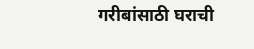गरीबांसाठी घराची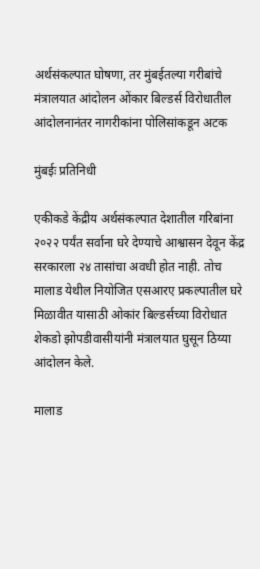अर्थसंकल्पात घोषणा, तर मुंबईतल्या गरीबांचे मंत्रालयात आंदोलन ओंकार बिल्डर्स विरोधातील आंदोलनानंतर नागरीकांना पोलिसांकडून अटक

मुंबईः प्रतिनिधी

एकीकडे केंद्रीय अर्थसंकल्पात देशातील गरिबांना २०२२ पर्यंत सर्वाना घरे देण्याचे आश्वासन देवून केंद्र सरकारला २४ तासांचा अवधी होत नाही. तोच मालाड येथील नियोजित एसआरए प्रकल्पातील घरे मिळावीत यासाठी ओकांर बिल्डर्सच्या विरोधात शेकडो झोपडीवासीयांनी मंत्रालयात घुसून ठिय्या आंदोलन केले.

मालाड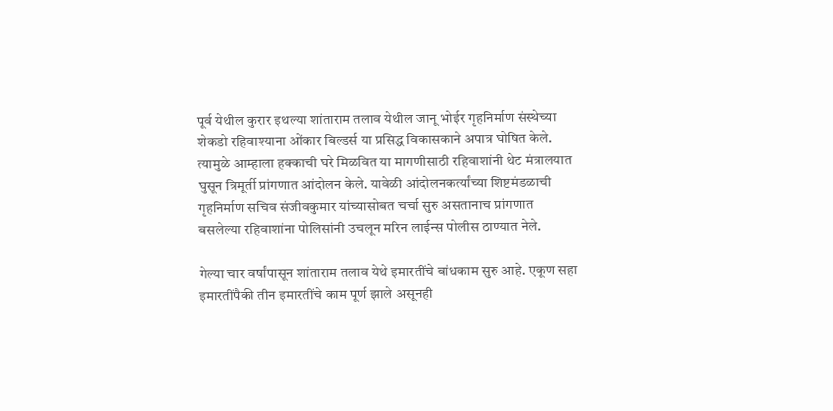पूर्व येथील कुरार इथल्या शांताराम तलाव येथील जानू भोईर गृहनिर्माण संस्थेच्या शेकडो रहिवाश्याना ओंकार बिल्डर्स या प्रसिद्ध विकासकाने अपात्र घोषित केले. त्यामुळे आम्हाला हक्काची घरे मिळवित या मागणीसाठी रहिवाशांनी थेट मंत्रालयात घुसून त्रिमूर्ती प्रांगणात आंदोलन केले. यावेळी आंदोलनकर्त्यांच्या शिष्टमंडळाची गृहनिर्माण सचिव संजीवकुमार यांच्यासोबत चर्चा सुरु असतानाच प्रांगणात बसलेल्या रहिवाशांना पोलिसांनी उचलून मरिन लाईन्स पोलीस ठाण्यात नेले.

गेल्या चार वर्षांपासून शांताराम तलाव येथे इमारतींचे बांधकाम सुरु आहे. एकूण सहा इमारतींपैकी तीन इमारतींचे काम पूर्ण झाले असूनही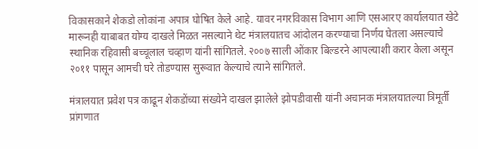विकासकाने शेकडो लोकांना अपात्र घोषित केले आहे. यावर नगरविकास विभाग आणि एसआरए कार्यालयात खेटे मारूनही याबाबत योग्य दाखले मिळत नसल्याने थेट मंत्रालयातच आंदोलन करण्याचा निर्णय घेतला असल्याचे स्थानिक रहिवासी बच्चूलाल चव्हाण यांनी सांगितले. २००७ साली ओंकार बिल्डरने आपल्याशी करार केला असून २०११ पासून आमची घरे तोडण्यास सुरूवात केल्याचे त्याने सांगितले.

मंत्रालयात प्रवेश पत्र काढून शेकडोंच्या संख्येने दाखल झालेले झोपडीवासी यांनी अचानक मंत्रालयातल्या त्रिमूर्ती प्रांगणात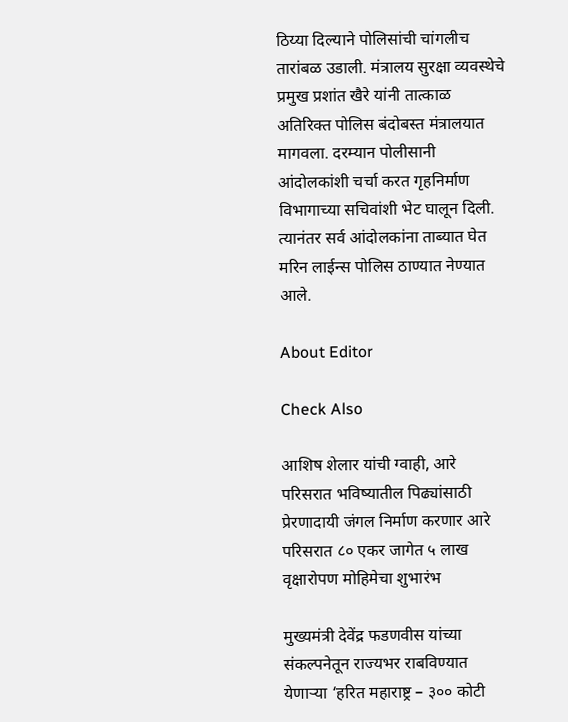ठिय्या दिल्याने पोलिसांची चांगलीच तारांबळ उडाली. मंत्रालय सुरक्षा व्यवस्थेचे प्रमुख प्रशांत खैरे यांनी तात्काळ अतिरिक्त पोलिस बंदोबस्त मंत्रालयात मागवला. दरम्यान पोलीसानी आंदोलकांशी चर्चा करत गृहनिर्माण विभागाच्या सचिवांशी भेट घालून दिली. त्यानंतर सर्व आंदोलकांना ताब्यात घेत मरिन लाईन्स पोलिस ठाण्यात नेण्यात आले.

About Editor

Check Also

आशिष शेलार यांची ग्वाही, आरे परिसरात भविष्यातील पिढ्यांसाठी प्रेरणादायी जंगल निर्माण करणार आरे परिसरात ८० एकर जागेत ५ लाख वृक्षारोपण मोहिमेचा शुभारंभ

मुख्यमंत्री देवेंद्र फडणवीस यांच्या संकल्पनेतून राज्यभर राबविण्यात येणाऱ्या ‘हरित महाराष्ट्र – ३०० कोटी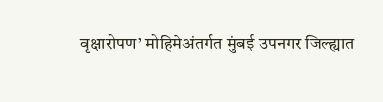वृक्षारोपण’ मोहिमेअंतर्गत मुंबई उपनगर जिल्ह्यात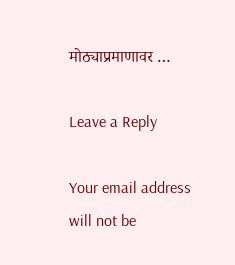मोठ्याप्रमाणावर …

Leave a Reply

Your email address will not be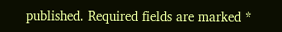published. Required fields are marked *